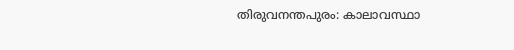തിരുവനന്തപുരം: കാലാവസ്ഥാ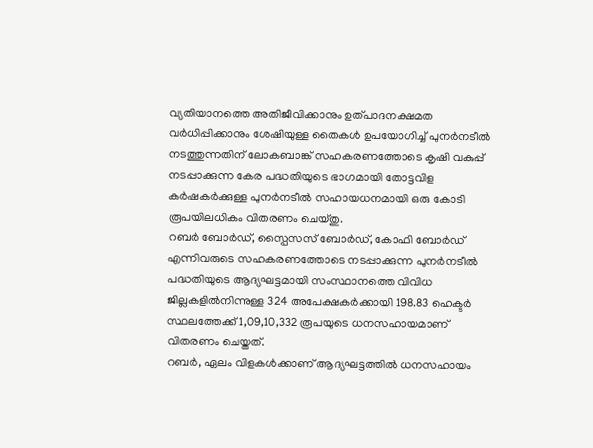വ്യതിയാനത്തെ അതിജീവിക്കാനും ഉത്പാദനക്ഷമത വർധിപ്പിക്കാനും ശേഷിയുള്ള തൈകൾ ഉപയോഗിച്ച് പുനർനടീൽ നടത്തുന്നതിന് ലോകബാങ്ക് സഹകരണത്തോടെ കൃഷി വകുപ്പ് നടപ്പാക്കുന്ന കേര പദ്ധതിയുടെ ഭാഗമായി തോട്ടവിള കർഷകർക്കുള്ള പുനർനടീൽ സഹായധനമായി ഒരു കോടി രൂപയിലധികം വിതരണം ചെയ്തു.
റബർ ബോർഡ്, സ്പൈസസ് ബോർഡ്, കോഫി ബോർഡ് എന്നിവരുടെ സഹകരണത്തോടെ നടപ്പാക്കുന്ന പുനർനടീൽ പദ്ധതിയുടെ ആദ്യഘട്ടമായി സംസ്ഥാനത്തെ വിവിധ ജില്ലകളിൽനിന്നുള്ള 324 അപേക്ഷകർക്കായി 198.83 ഹെക്ടർ സ്ഥലത്തേക്ക് 1,09,10,332 രൂപയുടെ ധനസഹായമാണ് വിതരണം ചെയ്തത്.
റബർ, ഏലം വിളകൾക്കാണ് ആദ്യഘട്ടത്തിൽ ധനസഹായം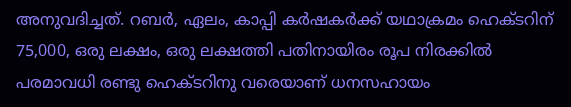അനുവദിച്ചത്. റബർ, ഏലം, കാപ്പി കർഷകർക്ക് യഥാക്രമം ഹെക്ടറിന് 75,000, ഒരു ലക്ഷം, ഒരു ലക്ഷത്തി പതിനായിരം രൂപ നിരക്കിൽ പരമാവധി രണ്ടു ഹെക്ടറിനു വരെയാണ് ധനസഹായം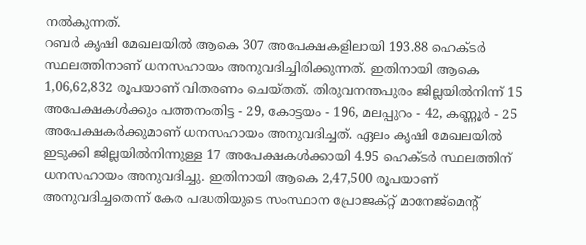നൽകുന്നത്.
റബർ കൃഷി മേഖലയിൽ ആകെ 307 അപേക്ഷകളിലായി 193.88 ഹെക്ടർ സ്ഥലത്തിനാണ് ധനസഹായം അനുവദിച്ചിരിക്കുന്നത്. ഇതിനായി ആകെ 1,06,62,832 രൂപയാണ് വിതരണം ചെയ്തത്. തിരുവനന്തപുരം ജില്ലയിൽനിന്ന് 15 അപേക്ഷകൾക്കും പത്തനംതിട്ട - 29, കോട്ടയം - 196, മലപ്പുറം - 42, കണ്ണൂർ - 25 അപേക്ഷകർക്കുമാണ് ധനസഹായം അനുവദിച്ചത്. ഏലം കൃഷി മേഖലയിൽ ഇടുക്കി ജില്ലയിൽനിന്നുള്ള 17 അപേക്ഷകൾക്കായി 4.95 ഹെക്ടർ സ്ഥലത്തിന് ധനസഹായം അനുവദിച്ചു. ഇതിനായി ആകെ 2,47,500 രൂപയാണ് അനുവദിച്ചതെന്ന് കേര പദ്ധതിയുടെ സംസ്ഥാന പ്രോജക്റ്റ് മാനേജ്മെന്റ്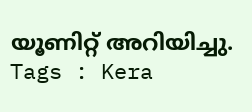യൂണിറ്റ് അറിയിച്ചു.
Tags : Kera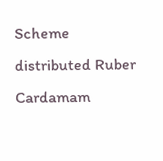Scheme distributed Ruber Cardamam